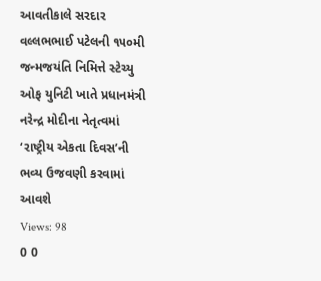આવતીકાલે સરદાર વલ્લભભાઈ પટેલની ૧૫૦મી જન્મજયંતિ નિમિત્તે સ્ટેચ્યુ ઓફ યુનિટી ખાતે પ્રધાનમંત્રી નરેન્દ્ર મોદીના નેતૃત્વમાં ‘રાષ્ટ્રીય એકતા દિવસ’ની ભવ્ય ઉજવણી કરવામાં આવશે
Views: 98
0 0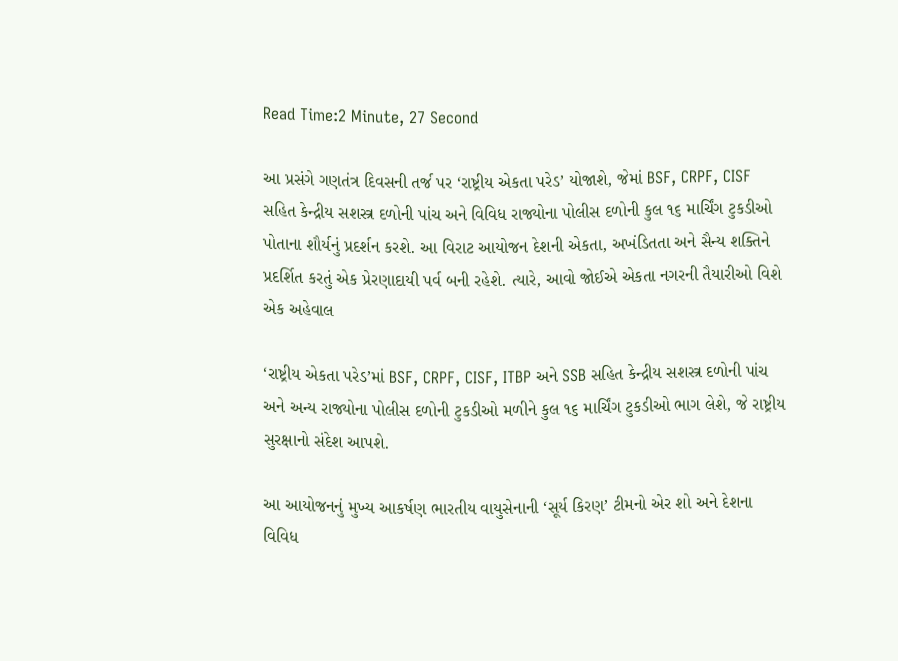Read Time:2 Minute, 27 Second

આ પ્રસંગે ગણતંત્ર દિવસની તર્જ પર ‘રાષ્ટ્રીય એકતા પરેડ’ યોજાશે, જેમાં BSF, CRPF, CISF સહિત કેન્દ્રીય સશસ્ત્ર દળોની પાંચ અને વિવિધ રાજ્યોના પોલીસ દળોની કુલ ૧૬ માર્ચિંગ ટુકડીઓ પોતાના શૌર્યનું પ્રદર્શન કરશે. આ વિરાટ આયોજન દેશની એકતા, અખંડિતતા અને સૈન્ય શક્તિને પ્રદર્શિત કરતું એક પ્રેરણાદાયી પર્વ બની રહેશે. ત્યારે, આવો જોઈએ એકતા નગરની તૈયારીઓ વિશે એક અહેવાલ

‘રાષ્ટ્રીય એકતા પરેડ’માં BSF, CRPF, CISF, ITBP અને SSB સહિત કેન્દ્રીય સશસ્ત્ર દળોની પાંચ અને અન્ય રાજ્યોના પોલીસ દળોની ટુકડીઓ મળીને કુલ ૧૬ માર્ચિંગ ટુકડીઓ ભાગ લેશે, જે રાષ્ટ્રીય સુરક્ષાનો સંદેશ આપશે.

આ આયોજનનું મુખ્ય આકર્ષણ ભારતીય વાયુસેનાની ‘સૂર્ય કિરણ’ ટીમનો એર શો અને દેશના વિવિધ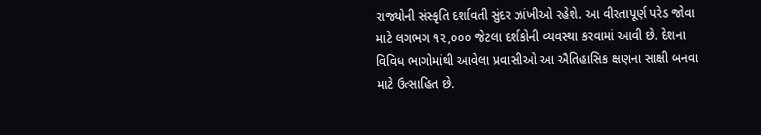રાજ્યોની સંસ્કૃતિ દર્શાવતી સુંદર ઝાંખીઓ રહેશે. આ વીરતાપૂર્ણ પરેડ જોવા માટે લગભગ ૧૨,૦૦૦ જેટલા દર્શકોની વ્યવસ્થા કરવામાં આવી છે. દેશના વિવિધ ભાગોમાંથી આવેલા પ્રવાસીઓ આ ઐતિહાસિક ક્ષણના સાક્ષી બનવા માટે ઉત્સાહિત છે.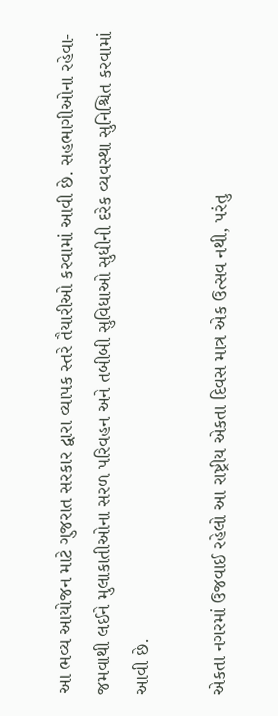આ ભવ્ય આયોજન માટે ગુજરાત સરકાર દ્વારા વ્યાપક સ્તરે તૈયારીઓ કરવામાં આવી છે. સહભાગીઓના રહેવા-જમવાથી લઈને મુલાકાતીઓના સરળ પરિવહન અને તબીબી સુવિધાઓ સુધીની દરેક વ્યવસ્થા સુનિશ્ચિત કરવામાં આવી છે.

એકતા નગરમાં ઉજવાઈ રહેલો આ રાષ્ટ્રીય એકતા દિવસ માત્ર એક ઉત્સવ નથી, પરંતુ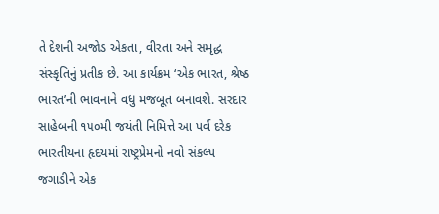તે દેશની અજોડ એકતા, વીરતા અને સમૃદ્ધ સંસ્કૃતિનું પ્રતીક છે. આ કાર્યક્રમ ‘એક ભારત, શ્રેષ્ઠ ભારત’ની ભાવનાને વધુ મજબૂત બનાવશે. સરદાર સાહેબની ૧૫૦મી જયંતી નિમિત્તે આ પર્વ દરેક ભારતીયના હૃદયમાં રાષ્ટ્રપ્રેમનો નવો સંકલ્પ જગાડીને એક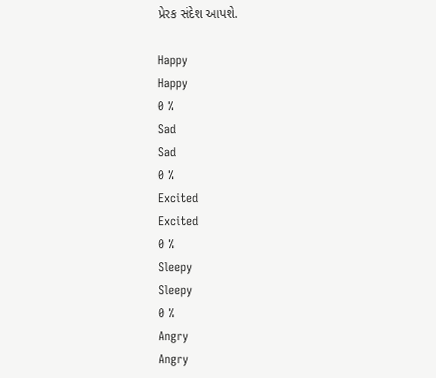પ્રેરક સંદેશ આપશે.

Happy
Happy
0 %
Sad
Sad
0 %
Excited
Excited
0 %
Sleepy
Sleepy
0 %
Angry
Angry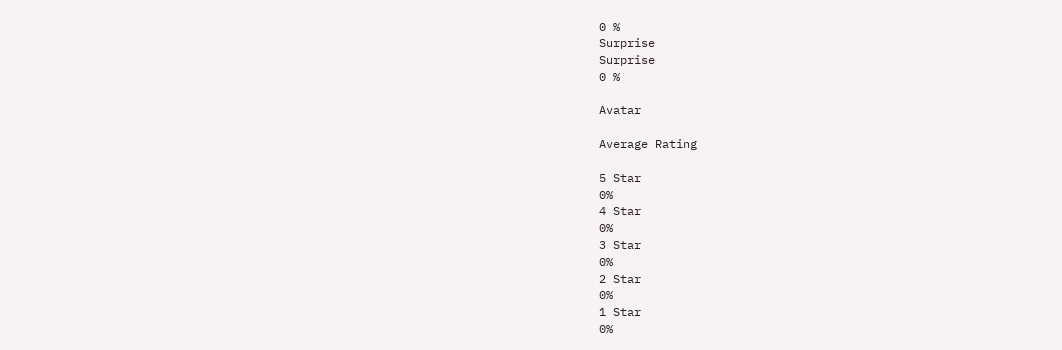0 %
Surprise
Surprise
0 %

Avatar

Average Rating

5 Star
0%
4 Star
0%
3 Star
0%
2 Star
0%
1 Star
0%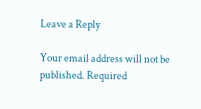Leave a Reply

Your email address will not be published. Required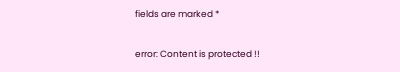fields are marked *

error: Content is protected !!